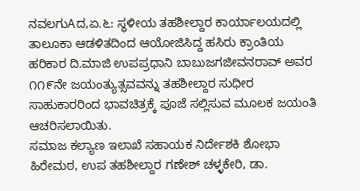ನವಲಗುAದ,ಏ.೬: ಸ್ಥಳೀಯ ತಹಶೀಲ್ದಾರ ಕಾರ್ಯಾಲಯದಲ್ಲಿ ತಾಲೂಕಾ ಆಡಳಿತದಿಂದ ಆಯೋಜಿಸಿದ್ದ ಹಸಿರು ಕ್ರಾಂತಿಯ ಹರಿಕಾರ ದಿ.ಮಾಜಿ ಉಪಪ್ರಧಾನಿ ಬಾಬುಜಗಜೀವನರಾವ್ ಅವರ ೧೧೯ನೇ ಜಯಂತ್ಯುತ್ಸವವನ್ನು ತಹಶೀಲ್ದಾರ ಸುಧೀರ ಸಾಹುಕಾರರಿಂದ ಭಾವಚಿತ್ರಕ್ಕೆ ಪೂಜೆ ಸಲ್ಲಿಸುವ ಮೂಲಕ ಜಯಂತಿ ಆಚರಿಸಲಾಯಿತು.
ಸಮಾಜ ಕಲ್ಯಾಣ ಇಲಾಖೆ ಸಹಾಯಕ ನಿರ್ದೇಶಕಿ ಶೋಭಾ ಹಿರೇಮಠ, ಉಪ ತಹಶೀಲ್ದಾರ ಗಣೇಶ್ ಚಳ್ಳಕೇರಿ, ಡಾ.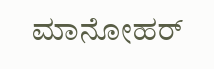ಮಾನೋಹರ್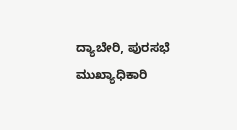ದ್ಯಾಬೇರಿ, ಪುರಸಭೆ ಮುಖ್ಯಾಧಿಕಾರಿ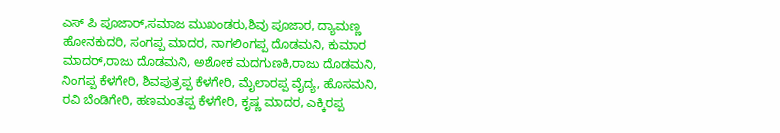ಎಸ್ ಪಿ ಪೂಜಾರ್,ಸಮಾಜ ಮುಖಂಡರು,ಶಿವು ಪೂಜಾರ, ದ್ಯಾಮಣ್ಣ ಹೋನಕುದರಿ, ಸಂಗಪ್ಪ ಮಾದರ, ನಾಗಲಿಂಗಪ್ಪ ದೊಡಮನಿ, ಕುಮಾರ ಮಾದರ್,ರಾಜು ದೊಡಮನಿ, ಅಶೋಕ ಮದಗುಣಕಿ,ರಾಜು ದೊಡಮನಿ, ನಿಂಗಪ್ಪ ಕೆಳಗೇರಿ, ಶಿವಪುತ್ರಪ್ಪ ಕೆಳಗೇರಿ, ಮೈಲಾರಪ್ಪ ವೈದ್ಯ, ಹೊಸಮನಿ, ರವಿ ಬೆಂಡಿಗೇರಿ, ಹಣಮಂತಪ್ಪ ಕೆಳಗೇರಿ, ಕೃಷ್ಣ ಮಾದರ, ಎಕ್ಕಿರಪ್ಪ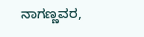ನಾಗಣ್ಣವರ,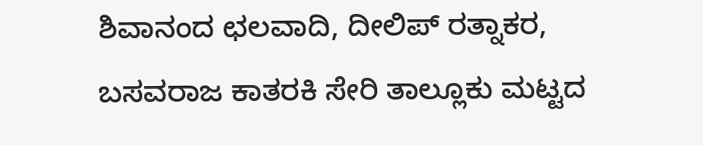ಶಿವಾನಂದ ಛಲವಾದಿ, ದೀಲಿಪ್ ರತ್ನಾಕರ, ಬಸವರಾಜ ಕಾತರಕಿ ಸೇರಿ ತಾಲ್ಲೂಕು ಮಟ್ಟದ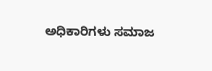ಅಧಿಕಾರಿಗಳು ಸಮಾಜ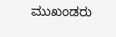ಮುಖಂಡರು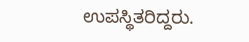ಉಪಸ್ಥಿತರಿದ್ದರು.